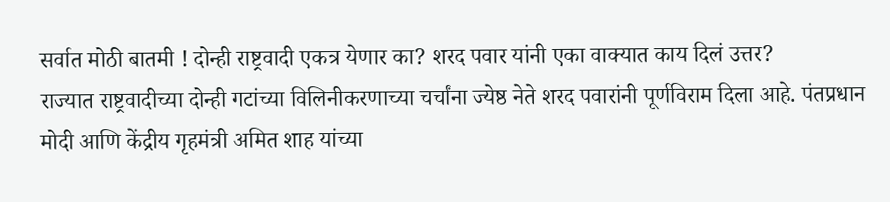सर्वात मोठी बातमी ! दोन्ही राष्ट्रवादी एकत्र येणार का? शरद पवार यांनी एका वाक्यात काय दिलं उत्तर?
राज्यात राष्ट्रवादीच्या दोन्ही गटांच्या विलिनीकरणाच्या चर्चांना ज्येष्ठ नेते शरद पवारांनी पूर्णविराम दिला आहे. पंतप्रधान मोदी आणि केंद्रीय गृहमंत्री अमित शाह यांच्या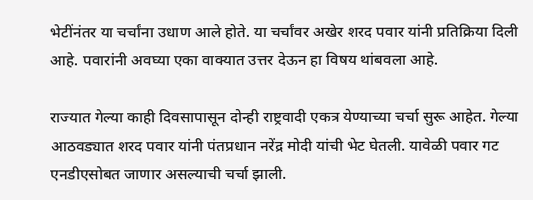भेटींनंतर या चर्चांना उधाण आले होते. या चर्चांवर अखेर शरद पवार यांनी प्रतिक्रिया दिली आहे. पवारांनी अवघ्या एका वाक्यात उत्तर देऊन हा विषय थांबवला आहे.

राज्यात गेल्या काही दिवसापासून दोन्ही राष्ट्रवादी एकत्र येण्याच्या चर्चा सुरू आहेत. गेल्या आठवड्यात शरद पवार यांनी पंतप्रधान नरेंद्र मोदी यांची भेट घेतली. यावेळी पवार गट एनडीएसोबत जाणार असल्याची चर्चा झाली.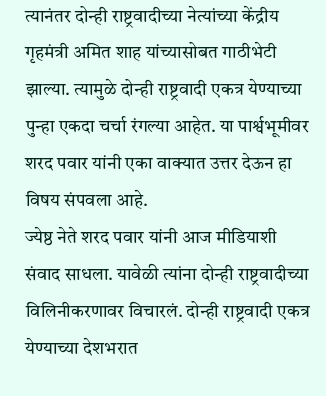त्यानंतर दोन्ही राष्ट्रवादीच्या नेत्यांच्या केंद्रीय गृहमंत्री अमित शाह यांच्यासोबत गाठीभेटी झाल्या. त्यामुळे दोन्ही राष्ट्रवादी एकत्र येण्याच्या पुन्हा एकदा चर्चा रंगल्या आहेत. या पार्श्वभूमीवर शरद पवार यांनी एका वाक्यात उत्तर देऊन हा विषय संपवला आहे.
ज्येष्ठ नेते शरद पवार यांनी आज मीडियाशी संवाद साधला. यावेळी त्यांना दोन्ही राष्ट्रवादीच्या विलिनीकरणावर विचारलं. दोन्ही राष्ट्रवादी एकत्र येण्याच्या देशभरात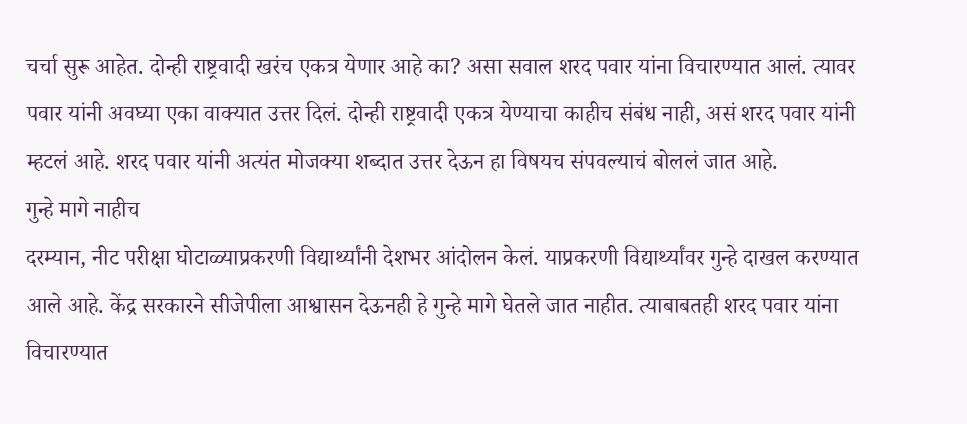चर्चा सुरू आहेत. दोन्ही राष्ट्रवादी खरंच एकत्र येणार आहे का? असा सवाल शरद पवार यांना विचारण्यात आलं. त्यावर पवार यांनी अवघ्या एका वाक्यात उत्तर दिलं. दोन्ही राष्ट्रवादी एकत्र येण्याचा काहीच संबंध नाही, असं शरद पवार यांनी म्हटलं आहे. शरद पवार यांनी अत्यंत मोजक्या शब्दात उत्तर देऊन हा विषयच संपवल्याचं बोललं जात आहे.
गुन्हे मागे नाहीच
दरम्यान, नीट परीक्षा घोटाळ्याप्रकरणी विद्यार्थ्यांनी देशभर आंदोलन केलं. याप्रकरणी विद्यार्थ्यांवर गुन्हे दाखल करण्यात आले आहे. केंद्र सरकारने सीजेपीला आश्वासन देऊनही हे गुन्हे मागे घेतले जात नाहीत. त्याबाबतही शरद पवार यांना विचारण्यात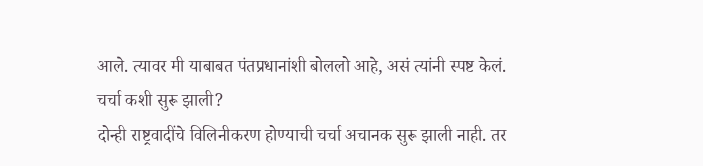आले. त्यावर मी याबाबत पंतप्रधानांशी बोललो आहे, असं त्यांनी स्पष्ट केलं.
चर्चा कशी सुरू झाली?
दोन्ही राष्ट्रवादींचे विलिनीकरण होण्याची चर्चा अचानक सुरू झाली नाही. तर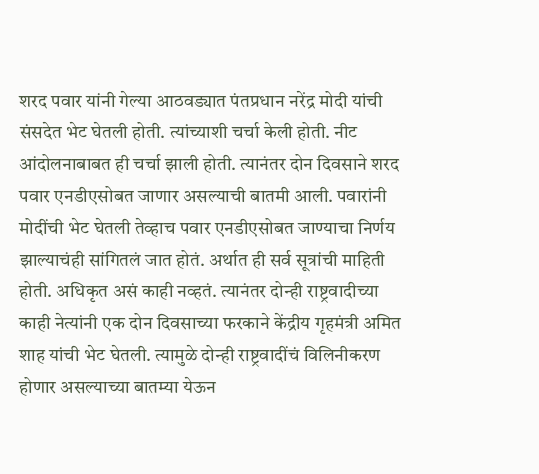शरद पवार यांनी गेल्या आठवड्यात पंतप्रधान नरेंद्र मोदी यांची संसदेत भेट घेतली होती. त्यांच्याशी चर्चा केली होती. नीट आंदोलनाबाबत ही चर्चा झाली होती. त्यानंतर दोन दिवसाने शरद पवार एनडीएसोबत जाणार असल्याची बातमी आली. पवारांनी मोदींची भेट घेतली तेव्हाच पवार एनडीएसोबत जाण्याचा निर्णय झाल्याचंही सांगितलं जात होतं. अर्थात ही सर्व सूत्रांची माहिती होती. अधिकृत असं काही नव्हतं. त्यानंतर दोन्ही राष्ट्रवादीच्या काही नेत्यांनी एक दोन दिवसाच्या फरकाने केंद्रीय गृहमंत्री अमित शाह यांची भेट घेतली. त्यामुळे दोन्ही राष्ट्रवादींचं विलिनीकरण होणार असल्याच्या बातम्या येऊन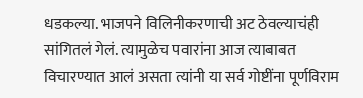धडकल्या. भाजपने विलिनीकरणाची अट ठेवल्याचंही सांगितलं गेलं. त्यामुळेच पवारांना आज त्याबाबत विचारण्यात आलं असता त्यांनी या सर्व गोष्टींना पूर्णविराम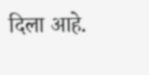दिला आहे.